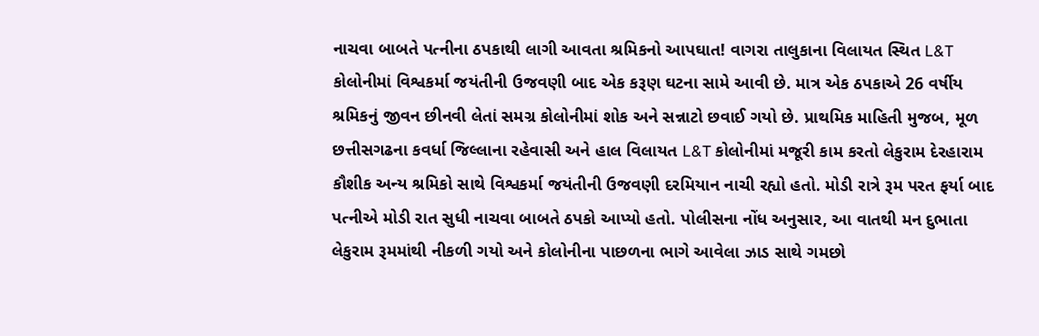નાચવા બાબતે પત્નીના ઠપકાથી લાગી આવતા શ્રમિકનો આપઘાત! વાગરા તાલુકાના વિલાયત સ્થિત L&T કોલોનીમાં વિશ્વકર્મા જયંતીની ઉજવણી બાદ એક કરૂણ ઘટના સામે આવી છે. માત્ર એક ઠપકાએ 26 વર્ષીય શ્રમિકનું જીવન છીનવી લેતાં સમગ્ર કોલોનીમાં શોક અને સન્નાટો છવાઈ ગયો છે. પ્રાથમિક માહિતી મુજબ, મૂળ છત્તીસગઢના કવર્ધા જિલ્લાના રહેવાસી અને હાલ વિલાયત L&T કોલોનીમાં મજૂરી કામ કરતો લેકુરામ દેરહારામ કૌશીક અન્ય શ્રમિકો સાથે વિશ્વકર્મા જયંતીની ઉજવણી દરમિયાન નાચી રહ્યો હતો. મોડી રાત્રે રૂમ પરત ફર્યા બાદ પત્નીએ મોડી રાત સુધી નાચવા બાબતે ઠપકો આપ્યો હતો. પોલીસના નોંધ અનુસાર, આ વાતથી મન દુભાતા લેકુરામ રૂમમાંથી નીકળી ગયો અને કોલોનીના પાછળના ભાગે આવેલા ઝાડ સાથે ગમછો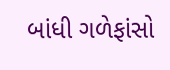બાંધી ગળેફાંસો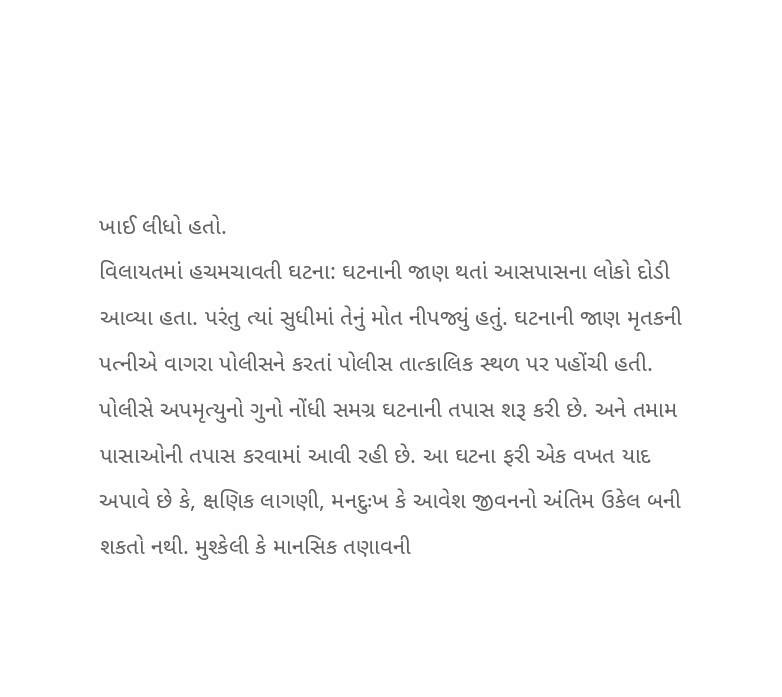ખાઈ લીધો હતો.
વિલાયતમાં હચમચાવતી ઘટના: ઘટનાની જાણ થતાં આસપાસના લોકો દોડી આવ્યા હતા. પરંતુ ત્યાં સુધીમાં તેનું મોત નીપજ્યું હતું. ઘટનાની જાણ મૃતકની પત્નીએ વાગરા પોલીસને કરતાં પોલીસ તાત્કાલિક સ્થળ પર પહોંચી હતી. પોલીસે અપમૃત્યુનો ગુનો નોંધી સમગ્ર ઘટનાની તપાસ શરૂ કરી છે. અને તમામ પાસાઓની તપાસ કરવામાં આવી રહી છે. આ ઘટના ફરી એક વખત યાદ અપાવે છે કે, ક્ષણિક લાગણી, મનદુઃખ કે આવેશ જીવનનો અંતિમ ઉકેલ બની શકતો નથી. મુશ્કેલી કે માનસિક તણાવની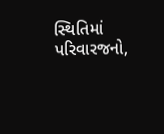સ્થિતિમાં પરિવારજનો,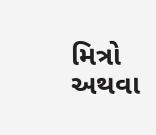મિત્રો અથવા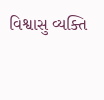વિશ્વાસુ વ્યક્તિ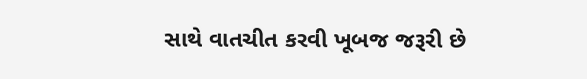સાથે વાતચીત કરવી ખૂબજ જરૂરી છે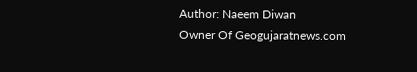Author: Naeem Diwan
Owner Of Geogujaratnews.com